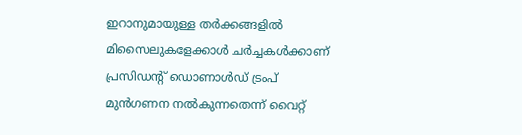ഇറാനുമായുള്ള തർക്കങ്ങളിൽ മിസൈലുകളേക്കാൾ ചർച്ചകൾക്കാണ് പ്രസിഡന്റ് ഡൊണാൾഡ് ട്രംപ് മുൻഗണന നൽകുന്നതെന്ന് വൈറ്റ്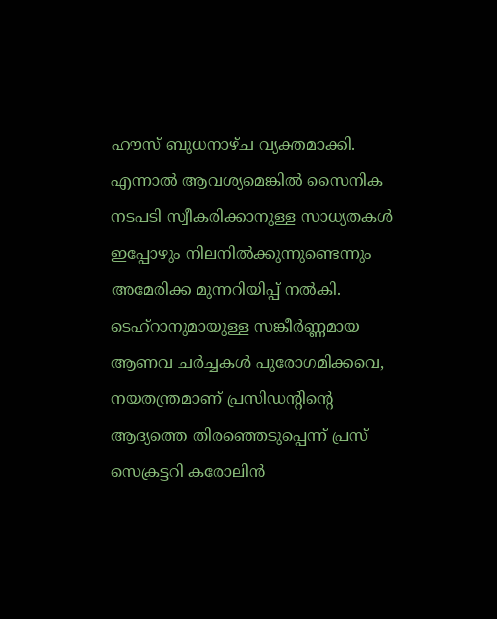ഹൗസ് ബുധനാഴ്ച വ്യക്തമാക്കി. എന്നാൽ ആവശ്യമെങ്കിൽ സൈനിക നടപടി സ്വീകരിക്കാനുള്ള സാധ്യതകൾ ഇപ്പോഴും നിലനിൽക്കുന്നുണ്ടെന്നും അമേരിക്ക മുന്നറിയിപ്പ് നൽകി. ടെഹ്‌റാനുമായുള്ള സങ്കീർണ്ണമായ ആണവ ചർച്ചകൾ പുരോഗമിക്കവെ, നയതന്ത്രമാണ് പ്രസിഡന്റിന്റെ ആദ്യത്തെ തിരഞ്ഞെടുപ്പെന്ന് പ്രസ് സെക്രട്ടറി കരോലിൻ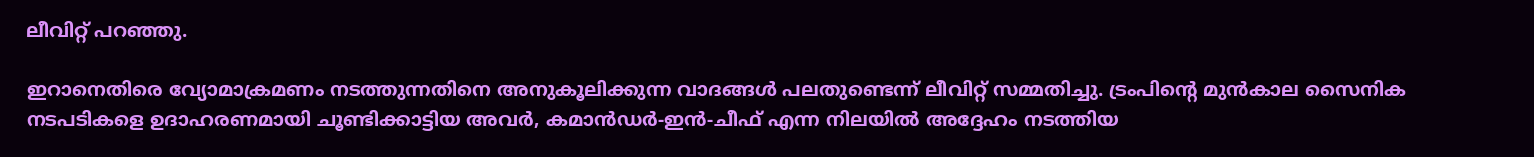ലീവിറ്റ് പറഞ്ഞു.

ഇറാനെതിരെ വ്യോമാക്രമണം നടത്തുന്നതിനെ അനുകൂലിക്കുന്ന വാദങ്ങൾ പലതുണ്ടെന്ന് ലീവിറ്റ് സമ്മതിച്ചു. ട്രംപിന്റെ മുൻകാല സൈനിക നടപടികളെ ഉദാഹരണമായി ചൂണ്ടിക്കാട്ടിയ അവർ, കമാൻഡർ-ഇൻ-ചീഫ് എന്ന നിലയിൽ അദ്ദേഹം നടത്തിയ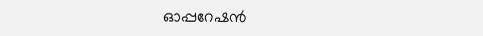ഓപ്പറേഷൻ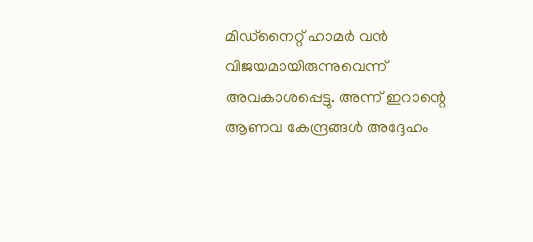മിഡ്‌നൈറ്റ് ഹാമർ വൻ വിജയമായിരുന്നുവെന്ന് അവകാശപ്പെട്ടു. അന്ന് ഇറാന്റെ ആണവ കേന്ദ്രങ്ങൾ അദ്ദേഹം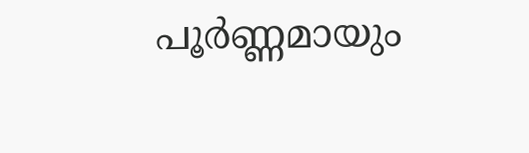പൂർണ്ണമായും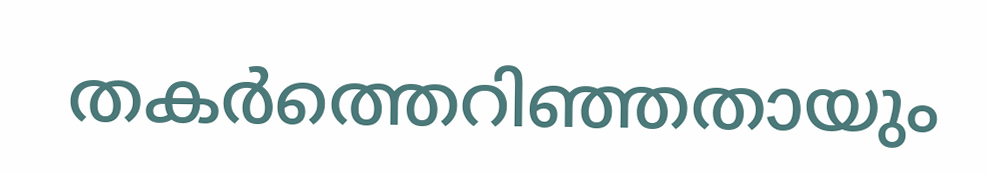തകർത്തെറിഞ്ഞതായും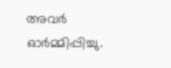അവർ ഓർമ്മിപ്പിച്ചു.